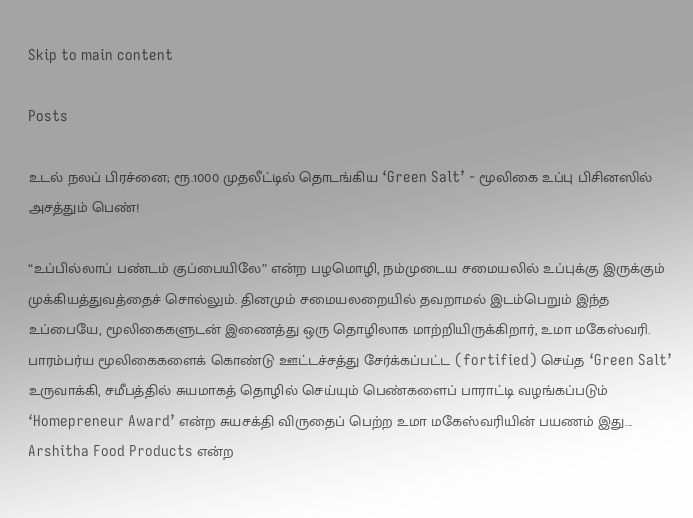Skip to main content

Posts

உடல் நலப் பிரச்னை; ரூ.1000 முதலீட்டில் தொடங்கிய ‘Green Salt’ - மூலிகை உப்பு பிசினஸில் அசத்தும் பெண்!

“உப்பில்லாப் பண்டம் குப்பையிலே” என்ற பழமொழி, நம்முடைய சமையலில் உப்புக்கு இருக்கும் முக்கியத்துவத்தைச் சொல்லும். தினமும் சமையலறையில் தவறாமல் இடம்பெறும் இந்த உப்பையே, மூலிகைகளுடன் இணைத்து ஒரு தொழிலாக மாற்றியிருக்கிறார், உமா மகேஸ்வரி. பாரம்பர்ய மூலிகைகளைக் கொண்டு ஊட்டச்சத்து சேர்க்கப்பட்ட (fortified) செய்த ‘Green Salt’ உருவாக்கி, சமீபத்தில் சுயமாகத் தொழில் செய்யும் பெண்களைப் பாராட்டி வழங்கப்படும் ‘Homepreneur Award’ என்ற சுயசக்தி விருதைப் பெற்ற உமா மகேஸ்வரியின் பயணம் இது... Arshitha Food Products என்ற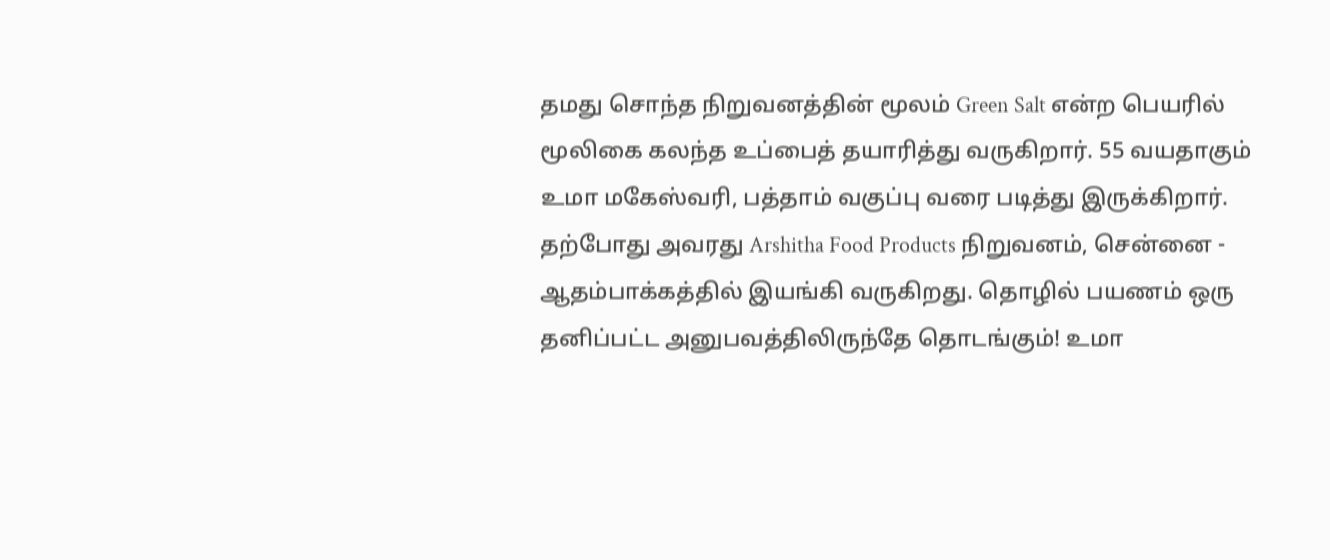தமது சொந்த நிறுவனத்தின் மூலம் Green Salt என்ற பெயரில் மூலிகை கலந்த உப்பைத் தயாரித்து வருகிறார். 55 வயதாகும் உமா மகேஸ்வரி, பத்தாம் வகுப்பு வரை படித்து இருக்கிறார். தற்போது அவரது Arshitha Food Products நிறுவனம், சென்னை - ஆதம்பாக்கத்தில் இயங்கி வருகிறது. தொழில் பயணம் ஒரு தனிப்பட்ட அனுபவத்திலிருந்தே தொடங்கும்! உமா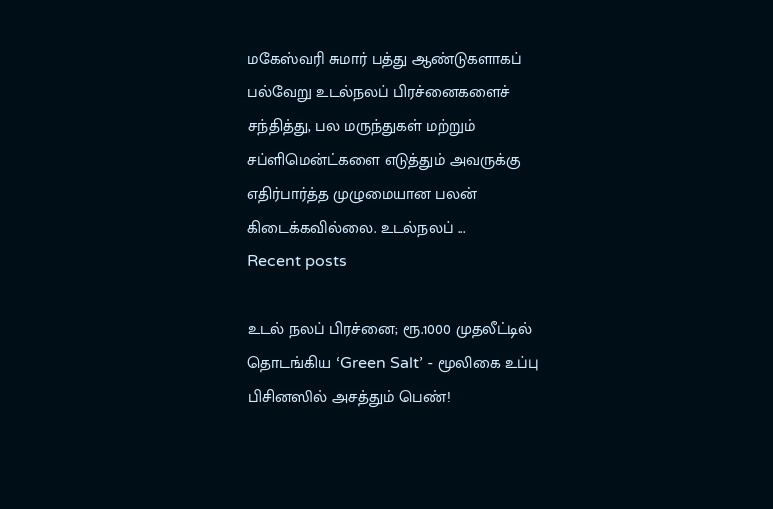மகேஸ்வரி சுமார் பத்து ஆண்டுகளாகப் பல்வேறு உடல்நலப் பிரச்னைகளைச் சந்தித்து, பல மருந்துகள் மற்றும் சப்ளிமென்ட்களை எடுத்தும் அவருக்கு எதிர்பார்த்த முழுமையான பலன் கிடைக்கவில்லை. உடல்நலப் ...
Recent posts

உடல் நலப் பிரச்னை; ரூ.1000 முதலீட்டில் தொடங்கிய ‘Green Salt’ - மூலிகை உப்பு பிசினஸில் அசத்தும் பெண்!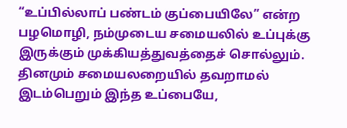“உப்பில்லாப் பண்டம் குப்பையிலே” என்ற பழமொழி, நம்முடைய சமையலில் உப்புக்கு இருக்கும் முக்கியத்துவத்தைச் சொல்லும். தினமும் சமையலறையில் தவறாமல் இடம்பெறும் இந்த உப்பையே,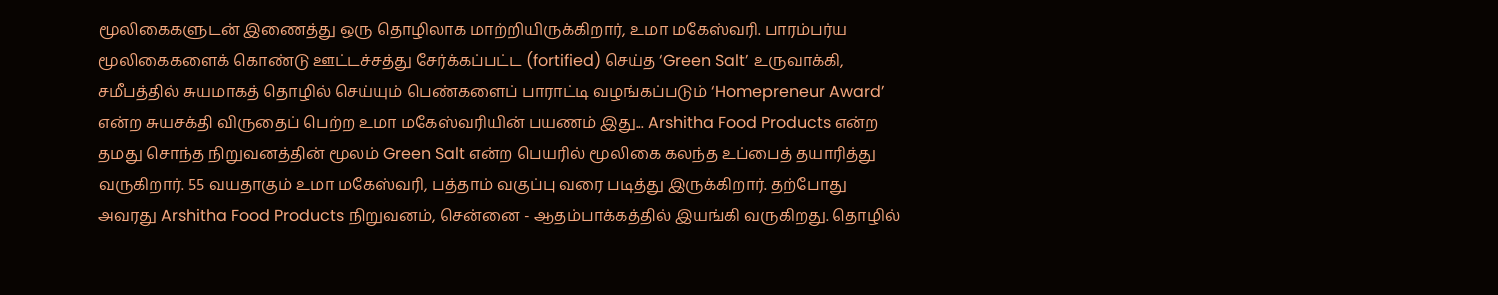மூலிகைகளுடன் இணைத்து ஒரு தொழிலாக மாற்றியிருக்கிறார், உமா மகேஸ்வரி. பாரம்பர்ய மூலிகைகளைக் கொண்டு ஊட்டச்சத்து சேர்க்கப்பட்ட (fortified) செய்த ‘Green Salt’ உருவாக்கி, சமீபத்தில் சுயமாகத் தொழில் செய்யும் பெண்களைப் பாராட்டி வழங்கப்படும் ‘Homepreneur Award’ என்ற சுயசக்தி விருதைப் பெற்ற உமா மகேஸ்வரியின் பயணம் இது... Arshitha Food Products என்ற தமது சொந்த நிறுவனத்தின் மூலம் Green Salt என்ற பெயரில் மூலிகை கலந்த உப்பைத் தயாரித்து வருகிறார். 55 வயதாகும் உமா மகேஸ்வரி, பத்தாம் வகுப்பு வரை படித்து இருக்கிறார். தற்போது அவரது Arshitha Food Products நிறுவனம், சென்னை - ஆதம்பாக்கத்தில் இயங்கி வருகிறது. தொழில்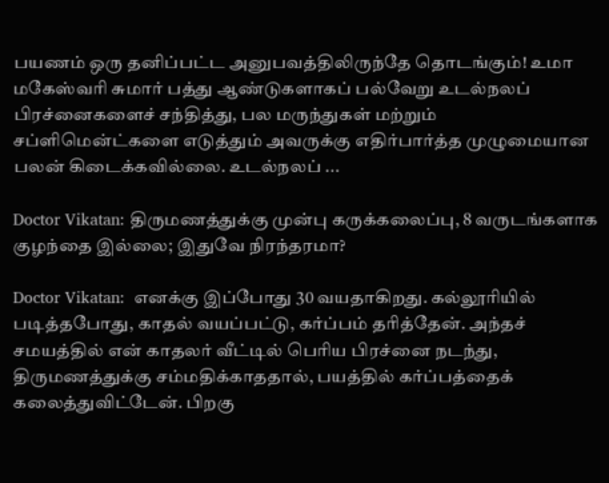பயணம் ஒரு தனிப்பட்ட அனுபவத்திலிருந்தே தொடங்கும்! உமா மகேஸ்வரி சுமார் பத்து ஆண்டுகளாகப் பல்வேறு உடல்நலப் பிரச்னைகளைச் சந்தித்து, பல மருந்துகள் மற்றும் சப்ளிமென்ட்களை எடுத்தும் அவருக்கு எதிர்பார்த்த முழுமையான பலன் கிடைக்கவில்லை. உடல்நலப் ...

Doctor Vikatan: திருமணத்துக்கு முன்பு கருக்கலைப்பு, 8 வருடங்களாக குழந்தை இல்லை; இதுவே நிரந்தரமா?

Doctor Vikatan:  எனக்கு இப்போது 30 வயதாகிறது. கல்லூரியில் படித்தபோது, காதல் வயப்பட்டு, கர்ப்பம் தரித்தேன். அந்தச் சமயத்தில் என் காதலர் வீட்டில் பெரிய பிரச்னை நடந்து, திருமணத்துக்கு சம்மதிக்காததால், பயத்தில் கர்ப்பத்தைக் கலைத்துவிட்டேன். பிறகு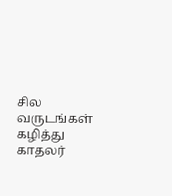சில வருடங்கள் கழித்து காதலர்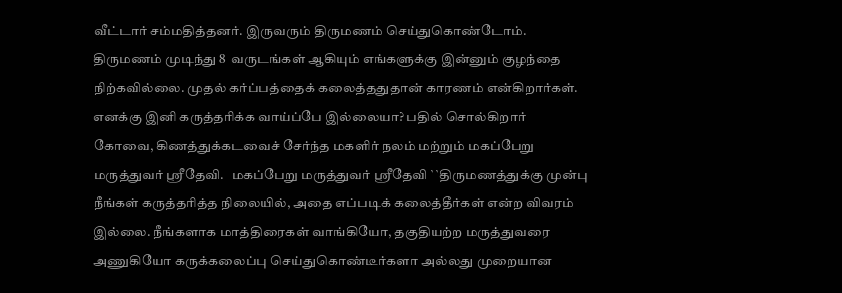வீட்டார் சம்மதித்தனர். இருவரும் திருமணம் செய்துகொண்டோம். திருமணம் முடிந்து 8  வருடங்கள் ஆகியும் எங்களுக்கு இன்னும் குழந்தை நிற்கவில்லை. முதல் கர்ப்பத்தைக் கலைத்ததுதான் காரணம் என்கிறார்கள். எனக்கு இனி கருத்தரிக்க வாய்ப்பே இல்லையா? பதில் சொல்கிறார் கோவை, கிணத்துக்கடவைச் சேர்ந்த மகளிர் நலம் மற்றும் மகப்பேறு மருத்துவர் ஸ்ரீதேவி.   மகப்பேறு மருத்துவர் ஸ்ரீதேவி ``திருமணத்துக்கு முன்பு நீங்கள் கருத்தரித்த நிலையில், அதை எப்படிக் கலைத்தீர்கள் என்ற விவரம் இல்லை. நீங்களாக மாத்திரைகள் வாங்கியோ, தகுதியற்ற மருத்துவரை அணுகியோ கருக்கலைப்பு செய்துகொண்டீர்களா அல்லது முறையான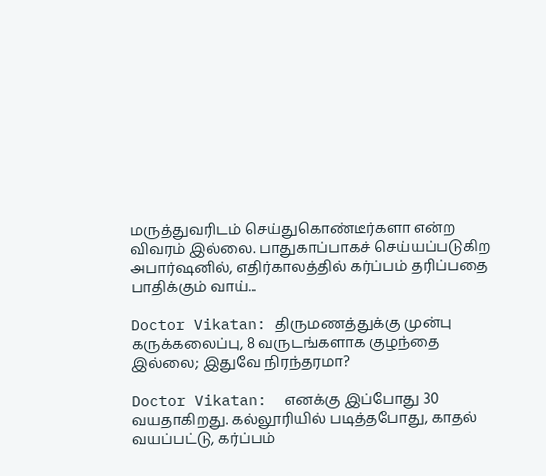மருத்துவரிடம் செய்துகொண்டீர்களா என்ற விவரம் இல்லை. பாதுகாப்பாகச் செய்யப்படுகிற அபார்ஷனில், எதிர்காலத்தில் கர்ப்பம் தரிப்பதை பாதிக்கும் வாய்...

Doctor Vikatan: திருமணத்துக்கு முன்பு கருக்கலைப்பு, 8 வருடங்களாக குழந்தை இல்லை; இதுவே நிரந்தரமா?

Doctor Vikatan:  எனக்கு இப்போது 30 வயதாகிறது. கல்லூரியில் படித்தபோது, காதல் வயப்பட்டு, கர்ப்பம்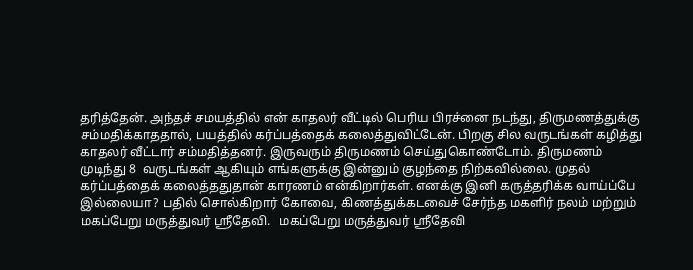தரித்தேன். அந்தச் சமயத்தில் என் காதலர் வீட்டில் பெரிய பிரச்னை நடந்து, திருமணத்துக்கு சம்மதிக்காததால், பயத்தில் கர்ப்பத்தைக் கலைத்துவிட்டேன். பிறகு சில வருடங்கள் கழித்து காதலர் வீட்டார் சம்மதித்தனர். இருவரும் திருமணம் செய்துகொண்டோம். திருமணம் முடிந்து 8  வருடங்கள் ஆகியும் எங்களுக்கு இன்னும் குழந்தை நிற்கவில்லை. முதல் கர்ப்பத்தைக் கலைத்ததுதான் காரணம் என்கிறார்கள். எனக்கு இனி கருத்தரிக்க வாய்ப்பே இல்லையா? பதில் சொல்கிறார் கோவை, கிணத்துக்கடவைச் சேர்ந்த மகளிர் நலம் மற்றும் மகப்பேறு மருத்துவர் ஸ்ரீதேவி.   மகப்பேறு மருத்துவர் ஸ்ரீதேவி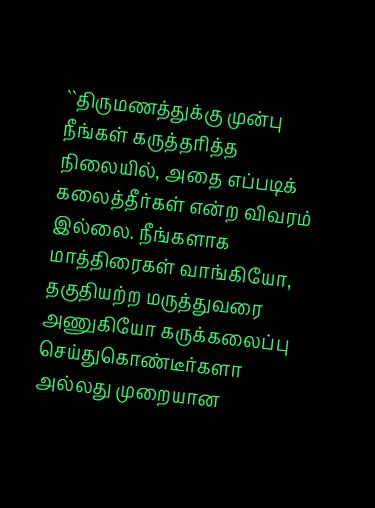``திருமணத்துக்கு முன்பு நீங்கள் கருத்தரித்த நிலையில், அதை எப்படிக் கலைத்தீர்கள் என்ற விவரம் இல்லை. நீங்களாக மாத்திரைகள் வாங்கியோ, தகுதியற்ற மருத்துவரை அணுகியோ கருக்கலைப்பு செய்துகொண்டீர்களா அல்லது முறையான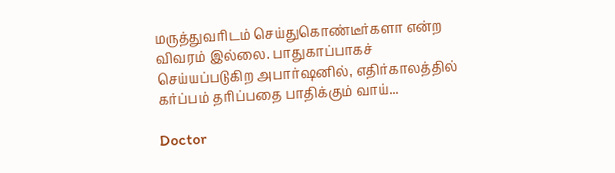மருத்துவரிடம் செய்துகொண்டீர்களா என்ற விவரம் இல்லை. பாதுகாப்பாகச் செய்யப்படுகிற அபார்ஷனில், எதிர்காலத்தில் கர்ப்பம் தரிப்பதை பாதிக்கும் வாய்...

Doctor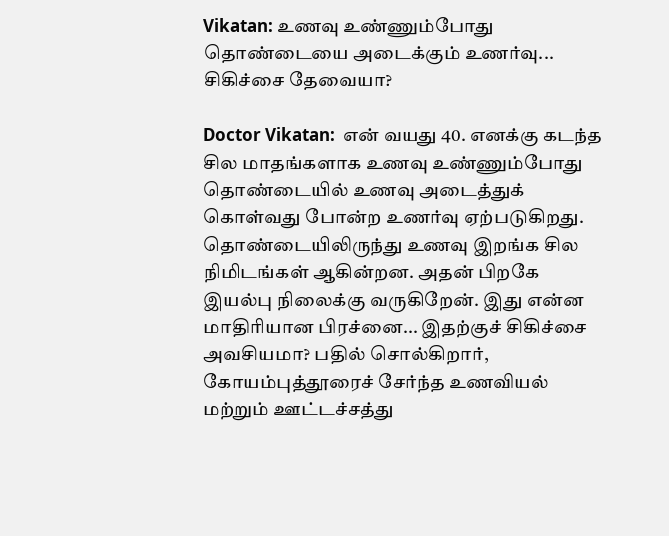Vikatan: உணவு உண்ணும்போது தொண்டையை அடைக்கும் உணர்வு... சிகிச்சை தேவையா?

Doctor Vikatan:  என் வயது 40. எனக்கு கடந்த சில மாதங்களாக உணவு உண்ணும்போது தொண்டையில் உணவு அடைத்துக் கொள்வது போன்ற உணர்வு ஏற்படுகிறது. தொண்டையிலிருந்து உணவு இறங்க சில நிமிடங்கள் ஆகின்றன. அதன் பிறகே இயல்பு நிலைக்கு வருகிறேன். இது என்ன மாதிரியான பிரச்னை... இதற்குச் சிகிச்சை அவசியமா? பதில் சொல்கிறார், கோயம்புத்தூரைச் சேர்ந்த உணவியல் மற்றும் ஊட்டச்சத்து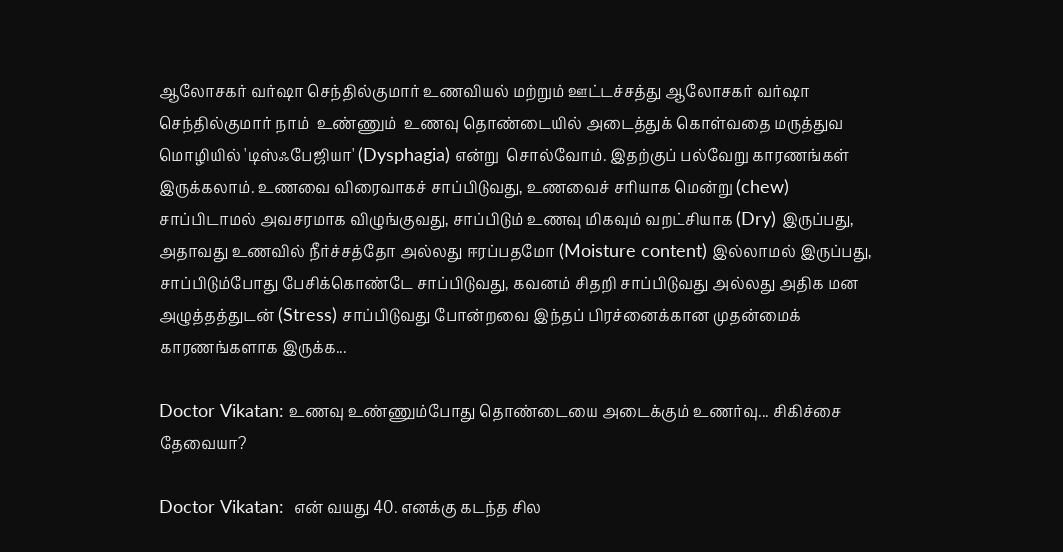ஆலோசகர் வர்ஷா செந்தில்குமார் உணவியல் மற்றும் ஊட்டச்சத்து ஆலோசகர் வர்ஷா செந்தில்குமார் நாம்  உண்ணும்  உணவு தொண்டையில் அடைத்துக் கொள்வதை மருத்துவ மொழியில் 'டிஸ்ஃபேஜியா' (Dysphagia) என்று  சொல்வோம். இதற்குப் பல்வேறு காரணங்கள் இருக்கலாம். உணவை விரைவாகச் சாப்பிடுவது, உணவைச் சரியாக மென்று (chew) சாப்பிடாமல் அவசரமாக விழுங்குவது, சாப்பிடும் உணவு மிகவும் வறட்சியாக (Dry) இருப்பது, அதாவது உணவில் நீர்ச்சத்தோ அல்லது ஈரப்பதமோ (Moisture content) இல்லாமல் இருப்பது, சாப்பிடும்போது பேசிக்கொண்டே சாப்பிடுவது, கவனம் சிதறி சாப்பிடுவது அல்லது அதிக மன அழுத்தத்துடன் (Stress) சாப்பிடுவது போன்றவை இந்தப் பிரச்னைக்கான முதன்மைக் காரணங்களாக இருக்க...

Doctor Vikatan: உணவு உண்ணும்போது தொண்டையை அடைக்கும் உணர்வு... சிகிச்சை தேவையா?

Doctor Vikatan:  என் வயது 40. எனக்கு கடந்த சில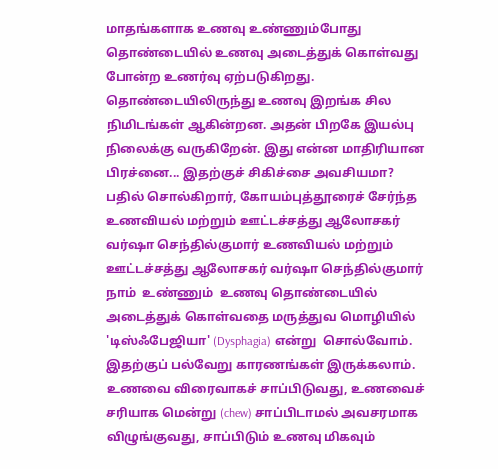மாதங்களாக உணவு உண்ணும்போது தொண்டையில் உணவு அடைத்துக் கொள்வது போன்ற உணர்வு ஏற்படுகிறது. தொண்டையிலிருந்து உணவு இறங்க சில நிமிடங்கள் ஆகின்றன. அதன் பிறகே இயல்பு நிலைக்கு வருகிறேன். இது என்ன மாதிரியான பிரச்னை... இதற்குச் சிகிச்சை அவசியமா? பதில் சொல்கிறார், கோயம்புத்தூரைச் சேர்ந்த உணவியல் மற்றும் ஊட்டச்சத்து ஆலோசகர் வர்ஷா செந்தில்குமார் உணவியல் மற்றும் ஊட்டச்சத்து ஆலோசகர் வர்ஷா செந்தில்குமார் நாம்  உண்ணும்  உணவு தொண்டையில் அடைத்துக் கொள்வதை மருத்துவ மொழியில் 'டிஸ்ஃபேஜியா' (Dysphagia) என்று  சொல்வோம். இதற்குப் பல்வேறு காரணங்கள் இருக்கலாம். உணவை விரைவாகச் சாப்பிடுவது, உணவைச் சரியாக மென்று (chew) சாப்பிடாமல் அவசரமாக விழுங்குவது, சாப்பிடும் உணவு மிகவும்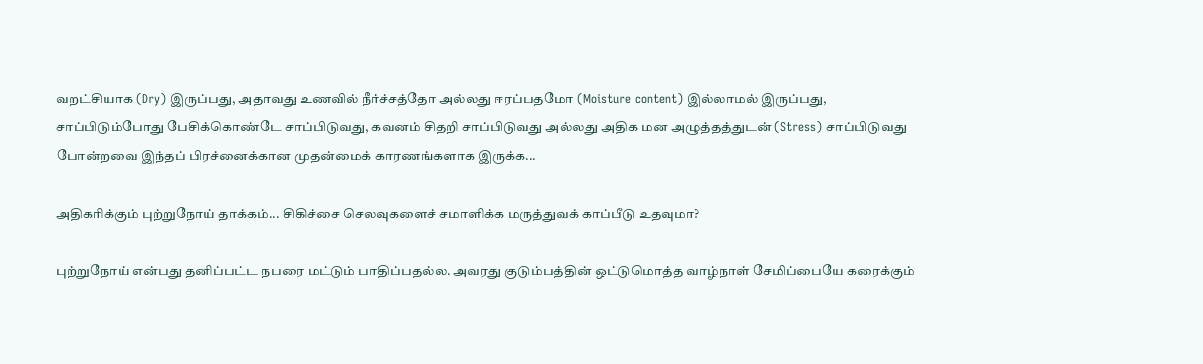வறட்சியாக (Dry) இருப்பது, அதாவது உணவில் நீர்ச்சத்தோ அல்லது ஈரப்பதமோ (Moisture content) இல்லாமல் இருப்பது, சாப்பிடும்போது பேசிக்கொண்டே சாப்பிடுவது, கவனம் சிதறி சாப்பிடுவது அல்லது அதிக மன அழுத்தத்துடன் (Stress) சாப்பிடுவது போன்றவை இந்தப் பிரச்னைக்கான முதன்மைக் காரணங்களாக இருக்க...

அதிகரிக்கும் புற்றுநோய் தாக்கம்... சிகிச்சை செலவுகளைச் சமாளிக்க மருத்துவக் காப்பீடு உதவுமா?

புற்றுநோய் என்பது தனிப்பட்ட நபரை மட்டும் பாதிப்பதல்ல. அவரது குடும்பத்தின் ஒட்டுமொத்த வாழ்நாள் சேமிப்பையே கரைக்கும்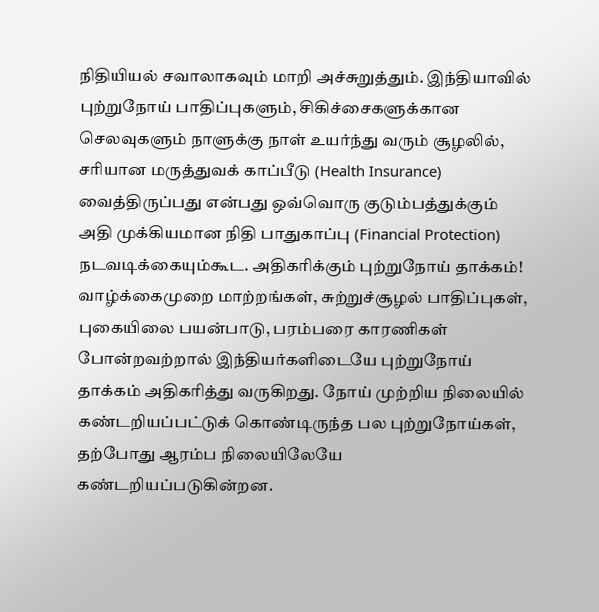நிதியியல் சவாலாகவும் மாறி அச்சுறுத்தும். இந்தியாவில் புற்றுநோய் பாதிப்புகளும், சிகிச்சைகளுக்கான செலவுகளும் நாளுக்கு நாள் உயர்ந்து வரும் சூழலில், சரியான மருத்துவக் காப்பீடு (Health Insurance) வைத்திருப்பது என்பது ஒவ்வொரு குடும்பத்துக்கும் அதி முக்கியமான நிதி பாதுகாப்பு (Financial Protection) நடவடிக்கையும்கூட. அதிகரிக்கும் புற்றுநோய் தாக்கம்! வாழ்க்கைமுறை மாற்றங்கள், சுற்றுச்சூழல் பாதிப்புகள், புகையிலை பயன்பாடு, பரம்பரை காரணிகள் போன்றவற்றால் இந்தியர்களிடையே புற்றுநோய் தாக்கம் அதிகரித்து வருகிறது. நோய் முற்றிய நிலையில் கண்டறியப்பட்டுக் கொண்டிருந்த பல புற்றுநோய்கள், தற்போது ஆரம்ப நிலையிலேயே கண்டறியப்படுகின்றன.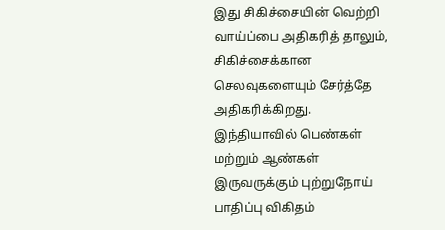இது சிகிச்சையின் வெற்றி வாய்ப்பை அதிகரித் தாலும், சிகிச்சைக்கான செலவுகளையும் சேர்த்தே அதிகரிக்கிறது. இந்தியாவில் பெண்கள் மற்றும் ஆண்கள் இருவருக்கும் புற்றுநோய் பாதிப்பு விகிதம்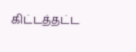கிட்டத்தட்ட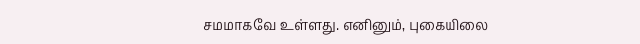சமமாகவே உள்ளது. எனினும், புகையிலை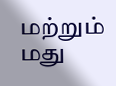மற்றும் மது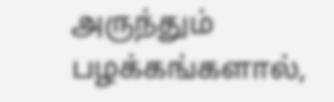அருந்தும் பழக்கங்களால்,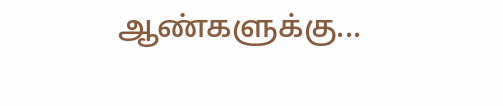ஆண்களுக்கு...